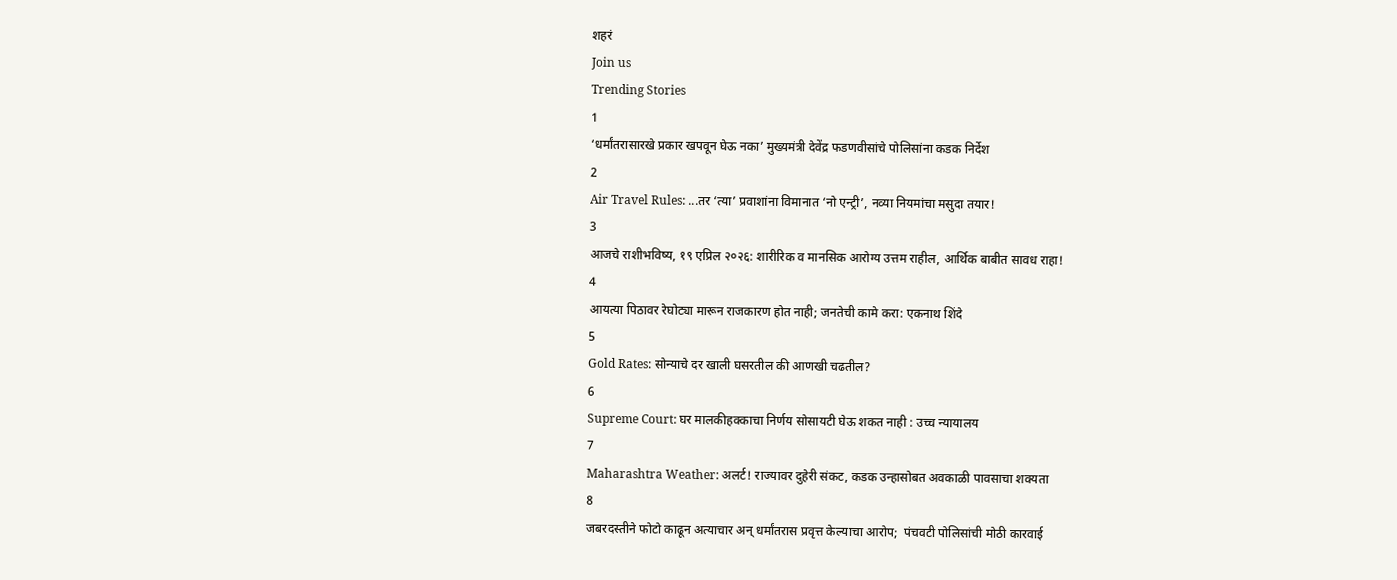शहरं
Join us
Trending Stories
1
‘धर्मांतरासारखे प्रकार खपवून घेऊ नका’ मुख्यमंत्री देवेंद्र फडणवीसांचे पोलिसांना कडक निर्देश
2
Air Travel Rules: ...तर ‘त्या’ प्रवाशांना विमानात ‘नो एन्ट्री’, नव्या नियमांचा मसुदा तयार!
3
आजचे राशीभविष्य, १९ एप्रिल २०२६: शारीरिक व मानसिक आरोग्य उत्तम राहील, आर्थिक बाबीत सावध राहा!
4
आयत्या पिठावर रेघोट्या मारून राजकारण होत नाही; जनतेची कामे करा: एकनाथ शिंदे
5
Gold Rates: सोन्याचे दर खाली घसरतील की आणखी चढतील?
6
Supreme Court: घर मालकीहक्काचा निर्णय सोसायटी घेऊ शकत नाही : उच्च न्यायालय
7
Maharashtra Weather: अलर्ट! राज्यावर दुहेरी संकट, कडक उन्हासोबत अवकाळी पावसाचा शक्यता
8
जबरदस्तीने फोटो काढून अत्याचार अन् धर्मांतरास प्रवृत्त केल्याचा आरोप;  पंचवटी पोलिसांची मोठी कारवाई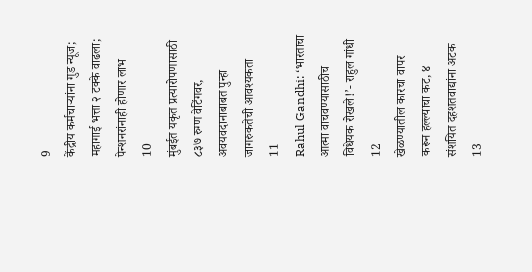9
केंद्रीय कर्मचाऱ्यांना गुड न्यूज; महागाई भत्ता २ टक्के वाढला; पेन्शनरांनाही होणार लाभ
10
मुंबईत यकृत प्रत्यारोपणासाठी ८३७ रुग्ण वेटिंगवर, अवयवदानाबाबत पुन्हा जागरुकतेची आवश्यकता
11
Rahul Gandhi: ‘भारताचा आत्मा वाचवण्यासाठीच विधेयक रोखले!’- राहुल गांधी
12
खेळण्यातील कारचा वापर करून हल्ल्याचा कट, ४ संशयित दहशतवाद्यांना अटक
13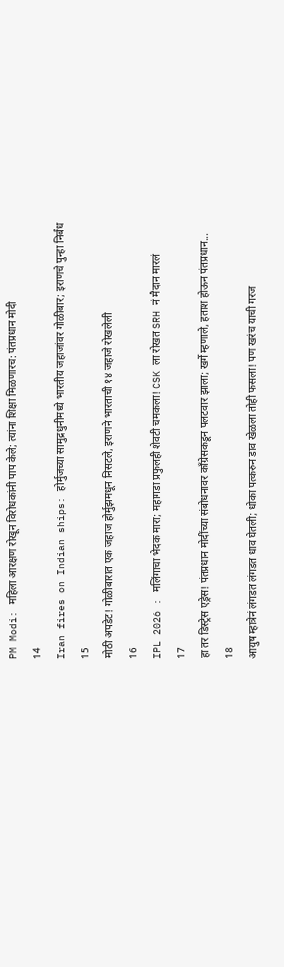PM Modi: महिला आरक्षण रोखून विरोधकांनी पाप केले; त्यांना शिक्षा मिळणारच: पंतप्रधान मोदी
14
Iran fires on Indian ships: होर्मुजच्या सामुद्रधुनीमध्ये भारतीय जहाजांवर गोळीबार; इराणचे पुन्हा निर्बंध
15
मोठी अपडेट! गोळीबारात एक जहाज होर्मुझमधून निसटले, इराणने भारताची १४ जहाजे रोखलेली
16
IPL 2026 : मलिंगाचा भेदक मारा; महागडा प्रफुलही शेवटी चमकला! CSK ला रोखत SRH नं मैदान मारलं
17
हा तर डिस्ट्रेस एड्रेस! पंतप्रधान मोदींच्या संबोधनावर काँग्रेसकडून पलटवार झाला; खर्गे म्हणाले, हताश होऊन पंतप्रधान...
18
आयुष म्हात्रेनं लंगडत लंगडत धाव घेतली; धोका पत्करुन डाव खेळला तोही फसला! पण खरंच याची गरज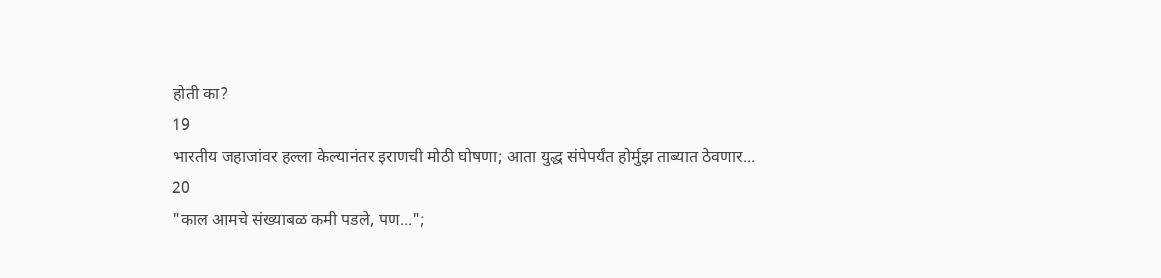होती का?
19
भारतीय जहाजांवर हल्ला केल्यानंतर इराणची मोठी घोषणा; आता युद्ध संपेपर्यंत होर्मुझ ताब्यात ठेवणार...
20
"काल आमचे संख्याबळ कमी पडले, पण...";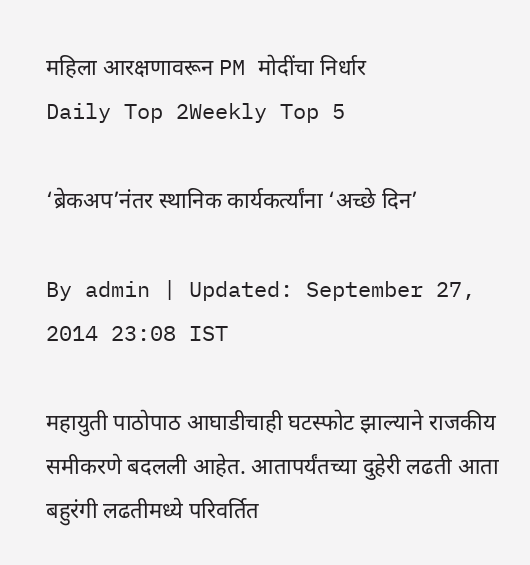महिला आरक्षणावरून PM मोदींचा निर्धार
Daily Top 2Weekly Top 5

‘ब्रेकअप’नंतर स्थानिक कार्यकर्त्यांना ‘अच्छे दिन’

By admin | Updated: September 27, 2014 23:08 IST

महायुती पाठोपाठ आघाडीचाही घटस्फोट झाल्याने राजकीय समीकरणे बदलली आहेत. आतापर्यंतच्या दुहेरी लढती आता बहुरंगी लढतीमध्ये परिवर्तित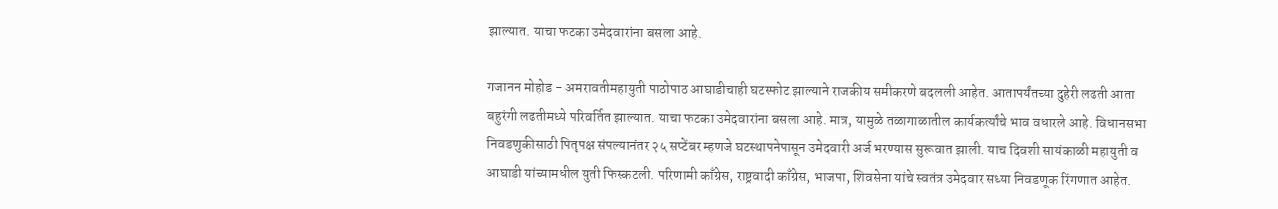झाल्यात. याचा फटका उमेदवारांना बसला आहे.

गजानन मोहोड - अमरावतीमहायुती पाठोपाठ आघाडीचाही घटस्फोट झाल्याने राजकीय समीकरणे बदलली आहेत. आतापर्यंतच्या दुहेरी लढती आता बहुरंगी लढतीमध्ये परिवर्तित झाल्यात. याचा फटका उमेदवारांना बसला आहे. मात्र, यामुळे तळागाळातील कार्यकर्त्यांचे भाव वधारले आहे. विधानसभा निवडणुकीसाठी पितृपक्ष संपल्यानंतर २५ सप्टेंबर म्हणजे घटस्थापनेपासून उमेदवारी अर्ज भरण्यास सुरूवात झाली. याच दिवशी सायंकाळी महायुती व आघाडी यांच्यामधील युती फिस्कटली. परिणामी काँग्रेस, राष्ट्रवादी काँग्रेस, भाजपा, शिवसेना यांचे स्वतंत्र उमेदवार सध्या निवडणूक रिंगणात आहेत.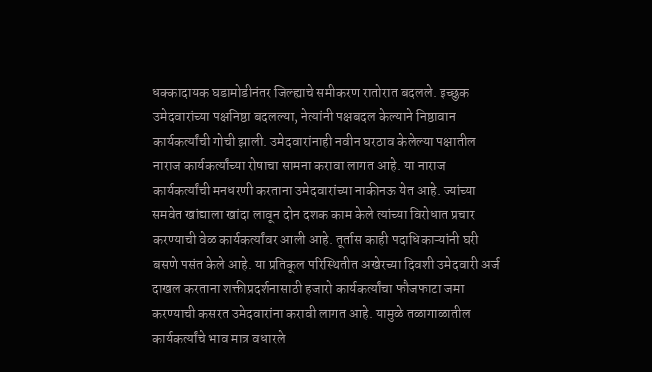धक्कादायक घडामोडीनंतर जिल्ह्याचे समीकरण रातोरात बदलले. इच्छुक उमेदवारांच्या पक्षनिष्ठा बदलल्या, नेत्यांनी पक्षबदल केल्याने निष्ठावान कार्यकर्त्यांची गोची झाली. उमेदवारांनाही नवीन घरठाव केलेल्या पक्षातील नाराज कार्यकर्त्यांच्या रोषाचा सामना करावा लागत आहे. या नाराज कार्यकर्त्यांची मनधरणी करताना उमेदवारांच्या नाकीनऊ येत आहे. ज्यांच्या समवेत खांद्याला खांदा लावून दोन दशक काम केले त्यांच्या विरोधात प्रचार करण्याची वेळ कार्यकर्त्यांवर आली आहे. तूर्तास काही पदाधिकाऱ्यांनी घरी बसणे पसंत केले आहे. या प्रतिकूल परिस्थितीत अखेरच्या दिवशी उमेदवारी अर्ज दाखल करताना शक्तीप्रदर्शनासाठी हजारो कार्यकर्त्यांचा फौजफाटा जमा करण्याची कसरत उमेदवारांना करावी लागत आहे. यामुळे तळागाळातील कार्यकर्त्यांचे भाव मात्र वधारले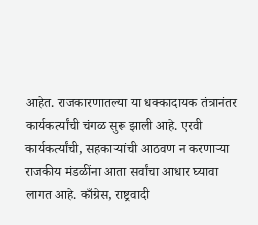आहेत. राजकारणातल्या या धक्कादायक तंत्रानंतर कार्यकर्त्यांची चंगळ सुरू झाली आहे. एरवी कार्यकर्त्यांची, सहकाऱ्यांची आठवण न करणाऱ्या राजकीय मंडळींना आता सर्वांचा आधार घ्यावा लागत आहे. काँग्रेस, राष्ट्रवादी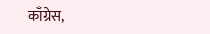काँग्रेस,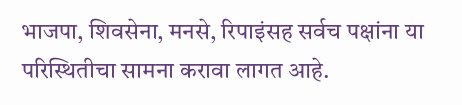भाजपा, शिवसेना, मनसे, रिपाइंसह सर्वच पक्षांना या परिस्थितीचा सामना करावा लागत आहे.